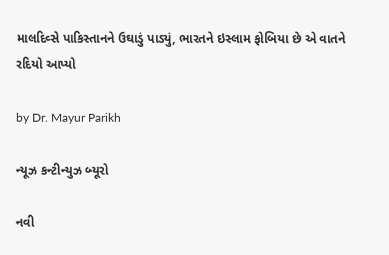માલદિવ્સે પાકિસ્તાનને ઉઘાડું પાડ્યું, ભારતને ઇસ્લામ ફોબિયા છે એ વાતને રદિયો આપ્યો

by Dr. Mayur Parikh

ન્યૂઝ કન્ટીન્યુઝ બ્યૂરો

નવી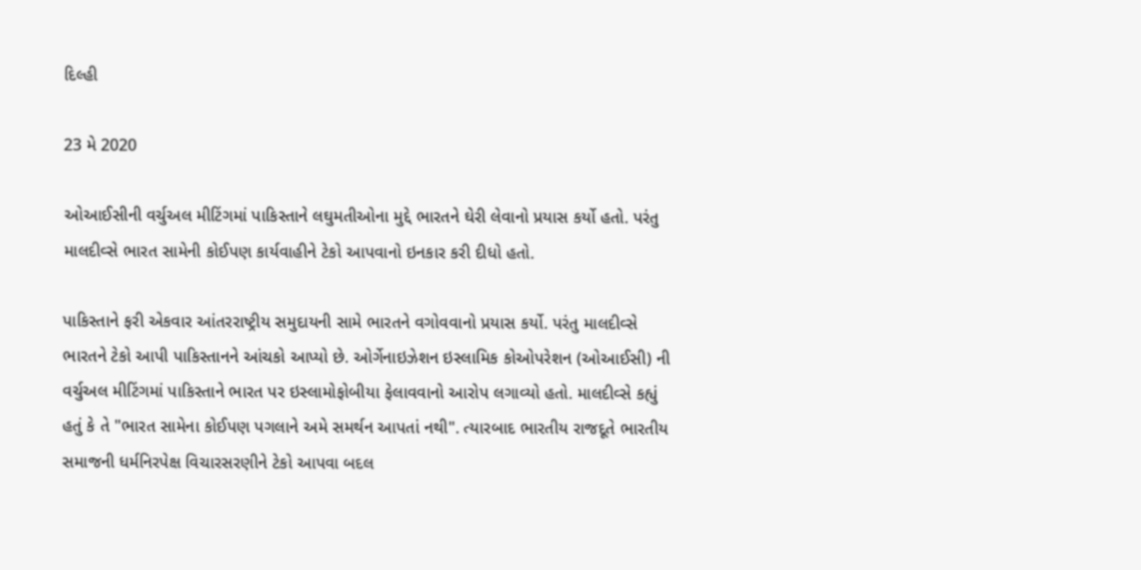દિલ્હી

23 મે 2020

ઓઆઈસીની વર્ચુઅલ મીટિંગમાં પાકિસ્તાને લઘુમતીઓના મુદ્દે ભારતને ઘેરી લેવાનો પ્રયાસ કર્યો હતો. પરંતુ માલદીવ્સે ભારત સામેની કોઈપણ કાર્યવાહીને ટેકો આપવાનો ઇનકાર કરી દીધો હતો.

પાકિસ્તાને ફરી એકવાર આંતરરાષ્ટ્રીય સમુદાયની સામે ભારતને વગોવવાનો પ્રયાસ કર્યો. પરંતુ માલદીવ્સે ભારતને ટેકો આપી પાકિસ્તાનને આંચકો આપ્યો છે. ઓર્ગેનાઇઝેશન ઇસ્લામિક કોઓપરેશન (ઓઆઈસી) ની વર્ચુઅલ મીટિંગમાં પાકિસ્તાને ભારત પર ઇસ્લામોફોબીયા ફેલાવવાનો આરોપ લગાવ્યો હતો. માલદીવ્સે કહ્યું હતું કે તે "ભારત સામેના કોઈપણ પગલાને અમે સમર્થન આપતાં નથી". ત્યારબાદ ભારતીય રાજદૂતે ભારતીય સમાજની ધર્મનિરપેક્ષ વિચારસરણીને ટેકો આપવા બદલ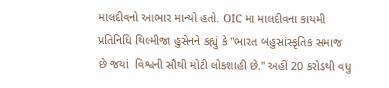માલદીવનો આભાર માન્યો હતો. OIC મા માલદીવના કાયમી પ્રતિનિધિ થિલ્મીજા હુસેનને કહ્યું કે "ભારત બહુસાંસ્કૃતિક સમાજ છે જયાં  વિશ્વની સૌથી મોટી લોકશાહી છે." અહીં 20 કરોડથી વધુ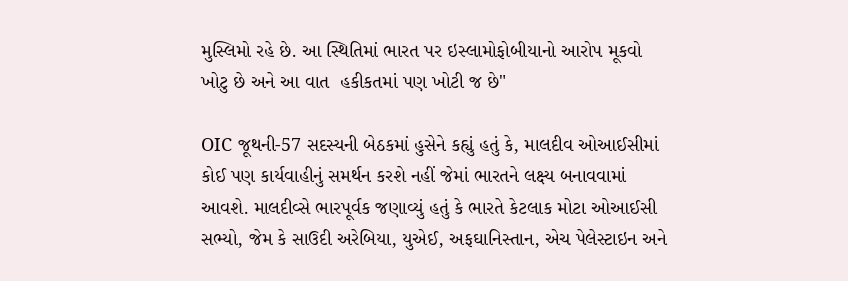મુસ્લિમો રહે છે. આ સ્થિતિમાં ભારત પર ઇસ્લામોફોબીયાનો આરોપ મૂકવો ખોટુ છે અને આ વાત  હકીકતમાં પણ ખોટી જ છે"

OIC જૂથની-57 સદસ્યની બેઠકમાં હુસેને કહ્યું હતું કે, માલદીવ ઓઆઈસીમાં કોઈ પણ કાર્યવાહીનું સમર્થન કરશે નહીં જેમાં ભારતને લક્ષ્ય બનાવવામાં આવશે. માલદીવ્સે ભારપૂર્વક જણાવ્યું હતું કે ભારતે કેટલાક મોટા ઓઆઈસી સભ્યો, જેમ કે સાઉદી અરેબિયા, યુએઈ, અફઘાનિસ્તાન, એચ પેલેસ્ટાઇન અને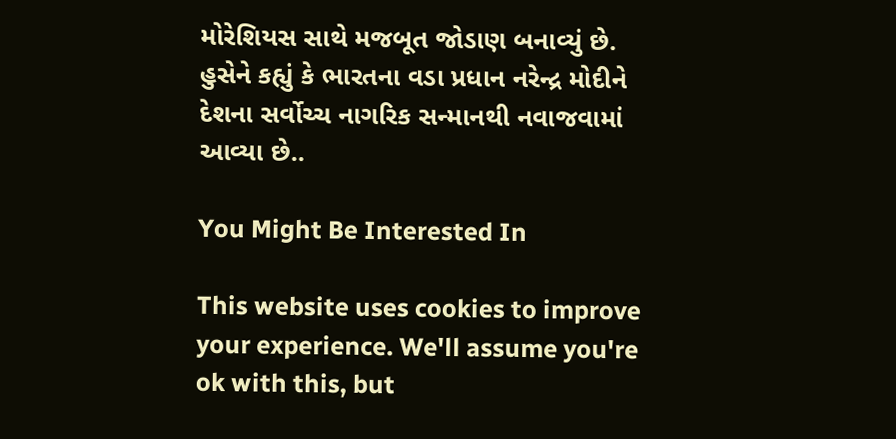મોરેશિયસ સાથે મજબૂત જોડાણ બનાવ્યું છે. હુસેને કહ્યું કે ભારતના વડા પ્રધાન નરેન્દ્ર મોદીને દેશના સર્વોચ્ચ નાગરિક સન્માનથી નવાજવામાં આવ્યા છે..

You Might Be Interested In

This website uses cookies to improve your experience. We'll assume you're ok with this, but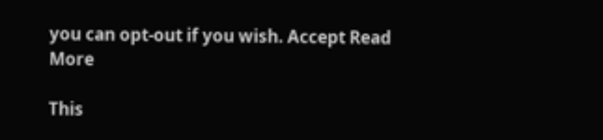you can opt-out if you wish. Accept Read More

This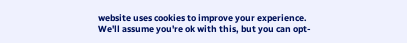website uses cookies to improve your experience. We'll assume you're ok with this, but you can opt-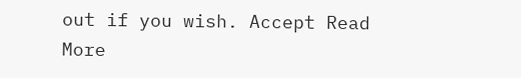out if you wish. Accept Read More